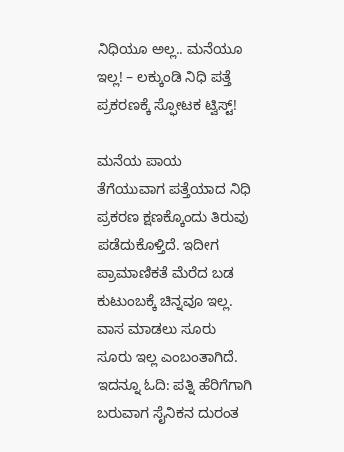ನಿಧಿಯೂ ಅಲ್ಲ.. ಮನೆಯೂ ಇಲ್ಲ! – ಲಕ್ಕುಂಡಿ ನಿಧಿ ಪತ್ತೆ ಪ್ರಕರಣಕ್ಕೆ ಸ್ಫೋಟಕ ಟ್ವಿಸ್ಟ್!

ಮನೆಯ ಪಾಯ ತೆಗೆಯುವಾಗ ಪತ್ತೆಯಾದ ನಿಧಿ ಪ್ರಕರಣ ಕ್ಷಣಕ್ಕೊಂದು ತಿರುವು ಪಡೆದುಕೊಳ್ತಿದೆ. ಇದೀಗ ಪ್ರಾಮಾಣಿಕತೆ ಮೆರೆದ ಬಡ ಕುಟುಂಬಕ್ಕೆ ಚಿನ್ನವೂ ಇಲ್ಲ. ವಾಸ ಮಾಡಲು ಸೂರು ಸೂರು ಇಲ್ಲ ಎಂಬಂತಾಗಿದೆ.
ಇದನ್ನೂ ಓದಿ: ಪತ್ನಿ ಹೆರಿಗೆಗಾಗಿ ಬರುವಾಗ ಸೈನಿಕನ ದುರಂತ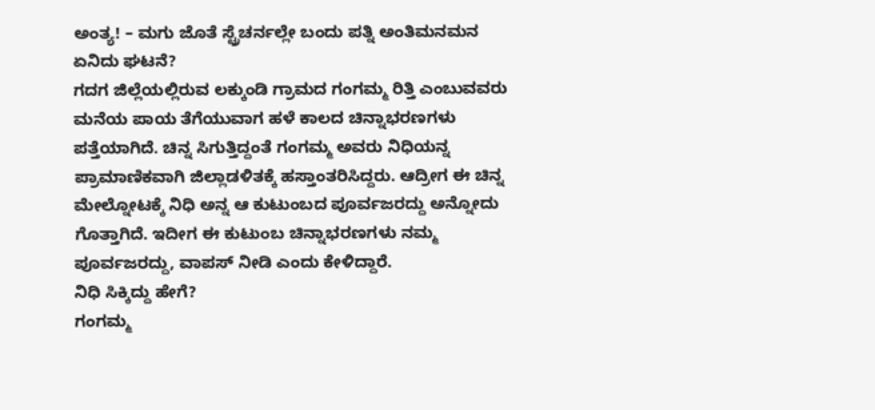ಅಂತ್ಯ! – ಮಗು ಜೊತೆ ಸ್ಟ್ರೆಚರ್ನಲ್ಲೇ ಬಂದು ಪತ್ನಿ ಅಂತಿಮನಮನ
ಏನಿದು ಘಟನೆ?
ಗದಗ ಜಿಲ್ಲೆಯಲ್ಲಿರುವ ಲಕ್ಕುಂಡಿ ಗ್ರಾಮದ ಗಂಗಮ್ಮ ರಿತ್ತಿ ಎಂಬುವವರು ಮನೆಯ ಪಾಯ ತೆಗೆಯುವಾಗ ಹಳೆ ಕಾಲದ ಚಿನ್ನಾಭರಣಗಳು ಪತ್ತೆಯಾಗಿದೆ. ಚಿನ್ನ ಸಿಗುತ್ತಿದ್ದಂತೆ ಗಂಗಮ್ಮ ಅವರು ನಿಧಿಯನ್ನ ಪ್ರಾಮಾಣಿಕವಾಗಿ ಜಿಲ್ಲಾಡಳಿತಕ್ಕೆ ಹಸ್ತಾಂತರಿಸಿದ್ದರು. ಆದ್ರೀಗ ಈ ಚಿನ್ನ ಮೇಲ್ನೋಟಕ್ಕೆ ನಿಧಿ ಅನ್ನ ಆ ಕುಟುಂಬದ ಪೂರ್ವಜರದ್ದು ಅನ್ನೋದು ಗೊತ್ತಾಗಿದೆ. ಇದೀಗ ಈ ಕುಟುಂಬ ಚಿನ್ನಾಭರಣಗಳು ನಮ್ಮ ಪೂರ್ವಜರದ್ದು, ವಾಪಸ್ ನೀಡಿ ಎಂದು ಕೇಳಿದ್ದಾರೆ.
ನಿಧಿ ಸಿಕ್ಕಿದ್ದು ಹೇಗೆ?
ಗಂಗಮ್ಮ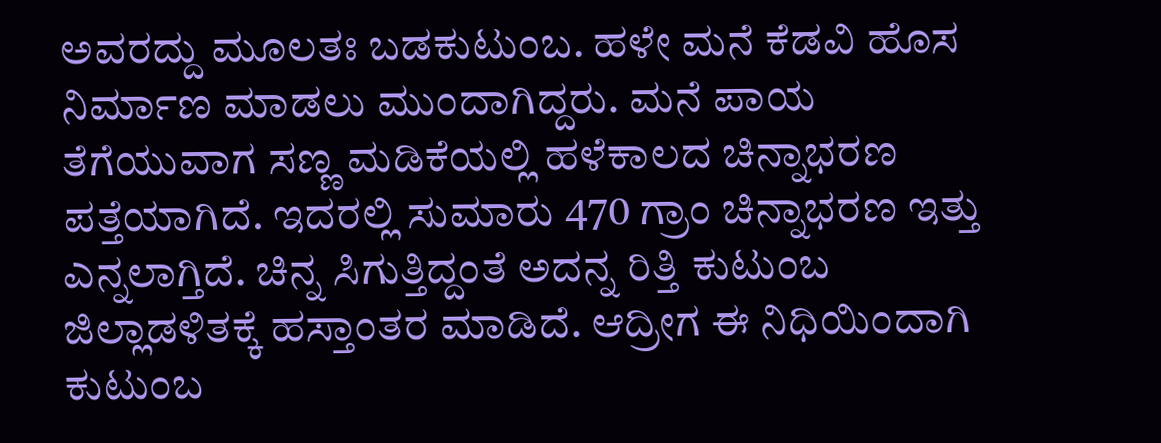ಅವರದ್ದು ಮೂಲತಃ ಬಡಕುಟುಂಬ. ಹಳೇ ಮನೆ ಕೆಡವಿ ಹೊಸ ನಿರ್ಮಾಣ ಮಾಡಲು ಮುಂದಾಗಿದ್ದರು. ಮನೆ ಪಾಯ ತೆಗೆಯುವಾಗ ಸಣ್ಣ ಮಡಿಕೆಯಲ್ಲಿ ಹಳೆಕಾಲದ ಚಿನ್ನಾಭರಣ ಪತ್ತೆಯಾಗಿದೆ. ಇದರಲ್ಲಿ ಸುಮಾರು 470 ಗ್ರಾಂ ಚಿನ್ನಾಭರಣ ಇತ್ತು ಎನ್ನಲಾಗ್ತಿದೆ. ಚಿನ್ನ ಸಿಗುತ್ತಿದ್ದಂತೆ ಅದನ್ನ ರಿತ್ತಿ ಕುಟುಂಬ ಜಿಲ್ಲಾಡಳಿತಕ್ಕೆ ಹಸ್ತಾಂತರ ಮಾಡಿದೆ. ಆದ್ರೀಗ ಈ ನಿಧಿಯಿಂದಾಗಿ ಕುಟುಂಬ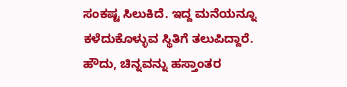ಸಂಕಷ್ಟ ಸಿಲುಕಿದೆ. ಇದ್ದ ಮನೆಯನ್ನೂ ಕಳೆದುಕೊಳ್ಳುವ ಸ್ಥಿತಿಗೆ ತಲುಪಿದ್ದಾರೆ.
ಹೌದು, ಚಿನ್ನವನ್ನು ಹಸ್ತಾಂತರ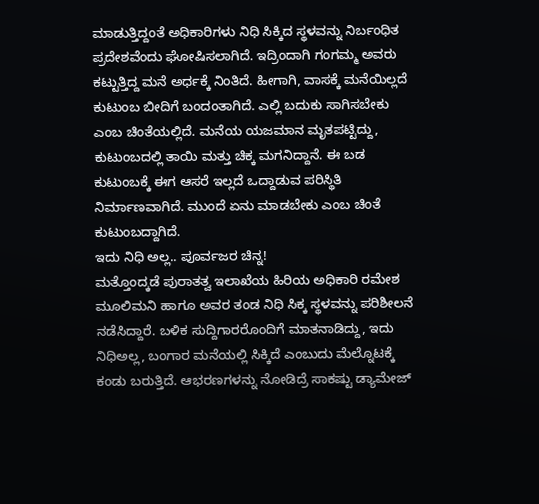ಮಾಡುತ್ತಿದ್ದಂತೆ ಅಧಿಕಾರಿಗಳು ನಿಧಿ ಸಿಕ್ಕಿದ ಸ್ಥಳವನ್ನು ನಿರ್ಬಂಧಿತ ಪ್ರದೇಶವೆಂದು ಘೋಷಿಸಲಾಗಿದೆ. ಇದ್ರಿಂದಾಗಿ ಗಂಗಮ್ಮ ಅವರು ಕಟ್ಟುತ್ತಿದ್ದ ಮನೆ ಅರ್ಧಕ್ಕೆ ನಿಂತಿದೆ. ಹೀಗಾಗಿ, ವಾಸಕ್ಕೆ ಮನೆಯಿಲ್ಲದೆ ಕುಟುಂಬ ಬೀದಿಗೆ ಬಂದಂತಾಗಿದೆ. ಎಲ್ಲಿ ಬದುಕು ಸಾಗಿಸಬೇಕು ಎಂಬ ಚಿಂತೆಯಲ್ಲಿದೆ. ಮನೆಯ ಯಜಮಾನ ಮೃತಪಟ್ಟಿದ್ದು, ಕುಟುಂಬದಲ್ಲಿ ತಾಯಿ ಮತ್ತು ಚಿಕ್ಕ ಮಗನಿದ್ದಾನೆ. ಈ ಬಡ ಕುಟುಂಬಕ್ಕೆ ಈಗ ಆಸರೆ ಇಲ್ಲದೆ ಒದ್ದಾಡುವ ಪರಿಸ್ಥಿತಿ ನಿರ್ಮಾಣವಾಗಿದೆ. ಮುಂದೆ ಏನು ಮಾಡಬೇಕು ಎಂಬ ಚಿಂತೆ ಕುಟುಂಬದ್ದಾಗಿದೆ.
ಇದು ನಿಧಿ ಅಲ್ಲ.. ಪೂರ್ವಜರ ಚಿನ್ನ!
ಮತ್ತೊಂದ್ಕಡೆ ಪುರಾತತ್ವ ಇಲಾಖೆಯ ಹಿರಿಯ ಅಧಿಕಾರಿ ರಮೇಶ ಮೂಲಿಮನಿ ಹಾಗೂ ಅವರ ತಂಡ ನಿಧಿ ಸಿಕ್ಕ ಸ್ಥಳವನ್ನು ಪರಿಶೀಲನೆ ನಡೆಸಿದ್ದಾರೆ. ಬಳಿಕ ಸುದ್ದಿಗಾರರೊಂದಿಗೆ ಮಾತನಾಡಿದ್ದು, ಇದು ನಿಧಿಅಲ್ಲ, ಬಂಗಾರ ಮನೆಯಲ್ಲಿ ಸಿಕ್ಕಿದೆ ಎಂಬುದು ಮೆಲ್ನೊಟಕ್ಕೆ ಕಂಡು ಬರುತ್ತಿದೆ. ಆಭರಣಗಳನ್ನು ನೋಡಿದ್ರೆ ಸಾಕಷ್ಟು ಡ್ಯಾಮೇಜ್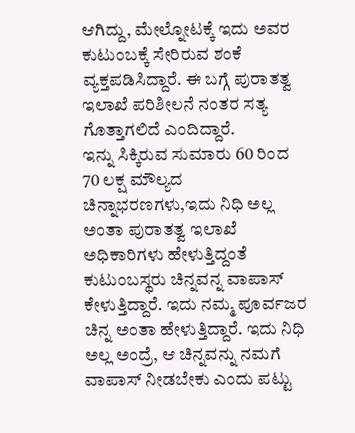ಆಗಿದ್ದು, ಮೇಲ್ನೋಟಕ್ಕೆ ಇದು ಅವರ ಕುಟುಂಬಕ್ಕೆ ಸೇರಿರುವ ಶಂಕೆ ವ್ಯಕ್ತಪಡಿಸಿದ್ದಾರೆ. ಈ ಬಗ್ಗೆ ಪುರಾತತ್ವ ಇಲಾಖೆ ಪರಿಶೀಲನೆ ನಂತರ ಸತ್ಯ ಗೊತ್ತಾಗಲಿದೆ ಎಂದಿದ್ದಾರೆ.
ಇನ್ನು ಸಿಕ್ಕಿರುವ ಸುಮಾರು 60 ರಿಂದ 70 ಲಕ್ಷ ಮೌಲ್ಯದ ಚಿನ್ನಾಭರಣಗಳು,ಇದು ನಿಧಿ ಅಲ್ಲ ಅಂತಾ ಪುರಾತತ್ವ ಇಲಾಖೆ ಅಧಿಕಾರಿಗಳು ಹೇಳುತ್ತಿದ್ದಂತೆ ಕುಟುಂಬಸ್ಥರು ಚಿನ್ನವನ್ನ ವಾಪಾಸ್ ಕೇಳುತ್ತಿದ್ದಾರೆ. ಇದು ನಮ್ಮ ಪೂರ್ವಜರ ಚಿನ್ನ ಅಂತಾ ಹೇಳುತ್ತಿದ್ದಾರೆ. ಇದು ನಿಧಿ ಅಲ್ಲ ಅಂದ್ರೆ, ಆ ಚಿನ್ನವನ್ನು ನಮಗೆ ವಾಪಾಸ್ ನೀಡಬೇಕು ಎಂದು ಪಟ್ಟು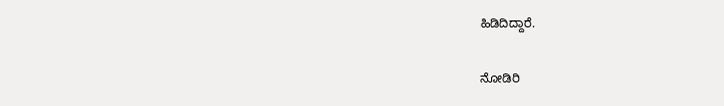ಹಿಡಿದಿದ್ದಾರೆ.

ನೋಡಿರಿ